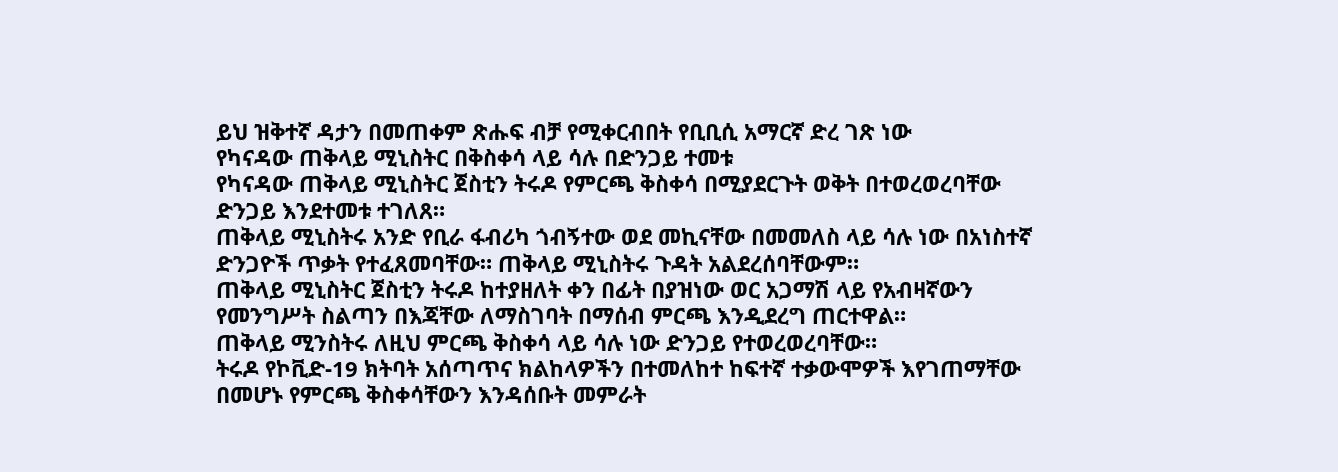ይህ ዝቅተኛ ዳታን በመጠቀም ጽሑፍ ብቻ የሚቀርብበት የቢቢሲ አማርኛ ድረ ገጽ ነው
የካናዳው ጠቅላይ ሚኒስትር በቅስቀሳ ላይ ሳሉ በድንጋይ ተመቱ
የካናዳው ጠቅላይ ሚኒስትር ጀስቲን ትሩዶ የምርጫ ቅስቀሳ በሚያደርጉት ወቅት በተወረወረባቸው ድንጋይ እንደተመቱ ተገለጸ።
ጠቅላይ ሚኒስትሩ አንድ የቢራ ፋብሪካ ጎብኝተው ወደ መኪናቸው በመመለስ ላይ ሳሉ ነው በአነስተኛ ድንጋዮች ጥቃት የተፈጸመባቸው። ጠቅላይ ሚኒስትሩ ጉዳት አልደረሰባቸውም።
ጠቅላይ ሚኒስትር ጀስቲን ትሩዶ ከተያዘለት ቀን በፊት በያዝነው ወር አጋማሽ ላይ የአብዛኛውን የመንግሥት ስልጣን በእጃቸው ለማስገባት በማሰብ ምርጫ እንዲደረግ ጠርተዋል።
ጠቅላይ ሚንስትሩ ለዚህ ምርጫ ቅስቀሳ ላይ ሳሉ ነው ድንጋይ የተወረወረባቸው።
ትሩዶ የኮቪድ-19 ክትባት አሰጣጥና ክልከላዎችን በተመለከተ ከፍተኛ ተቃውሞዎች እየገጠማቸው በመሆኑ የምርጫ ቅስቀሳቸውን እንዳሰቡት መምራት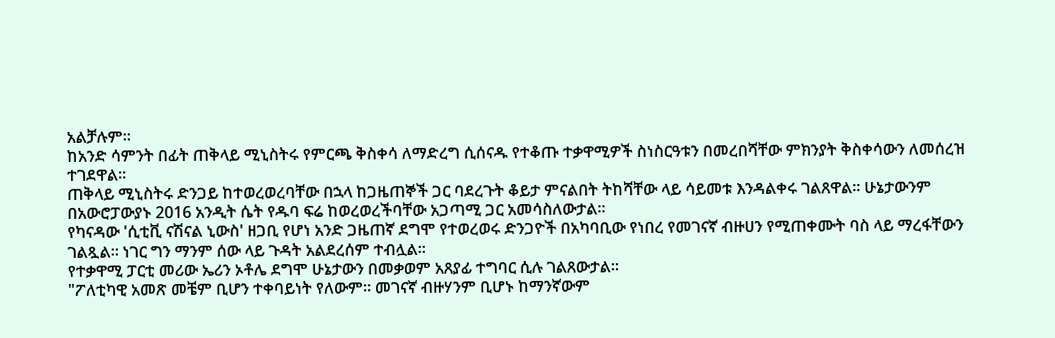አልቻሉም።
ከአንድ ሳምንት በፊት ጠቅላይ ሚኒስትሩ የምርጫ ቅስቀሳ ለማድረግ ሲሰናዱ የተቆጡ ተቃዋሚዎች ስነስርዓቱን በመረበሻቸው ምክንያት ቅስቀሳውን ለመሰረዝ ተገደዋል።
ጠቅላይ ሚኒስትሩ ድንጋይ ከተወረወረባቸው በኋላ ከጋዜጠኞች ጋር ባደረጉት ቆይታ ምናልበት ትከሻቸው ላይ ሳይመቱ እንዳልቀሩ ገልጸዋል። ሁኔታውንም በአውሮፓውያኑ 2016 አንዲት ሴት የዱባ ፍሬ ከወረወረችባቸው አጋጣሚ ጋር አመሳስለውታል።
የካናዳው 'ሲቲቪ ናሽናል ኒውስ' ዘጋቢ የሆነ አንድ ጋዜጠኛ ደግሞ የተወረወሩ ድንጋዮች በአካባቢው የነበረ የመገናኛ ብዙሀን የሚጠቀሙት ባስ ላይ ማረፋቸውን ገልጿል። ነገር ግን ማንም ሰው ላይ ጉዳት አልደረሰም ተብሏል።
የተቃዋሚ ፓርቲ መሪው ኤሪን ኦቶሌ ደግሞ ሁኔታውን በመቃወም አጸያፊ ተግባር ሲሉ ገልጸውታል።
"ፖለቲካዊ አመጽ መቼም ቢሆን ተቀባይነት የለውም። መገናኛ ብዙሃንም ቢሆኑ ከማንኛውም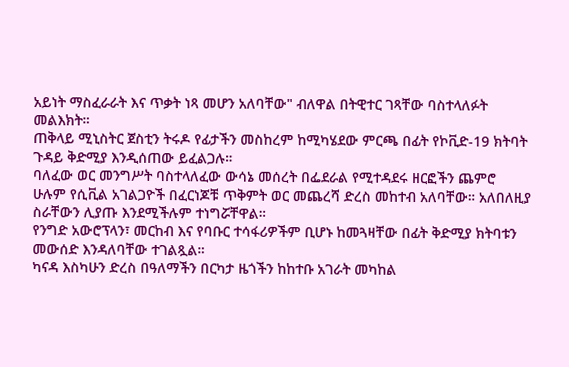አይነት ማስፈራራት እና ጥቃት ነጻ መሆን አለባቸው" ብለዋል በትዊተር ገጻቸው ባስተላለፉት መልእክት።
ጠቅላይ ሚኒስትር ጀስቲን ትሩዶ የፊታችን መስከረም ከሚካሄደው ምርጫ በፊት የኮቪድ-19 ክትባት ጉዳይ ቅድሚያ እንዲሰጠው ይፈልጋሉ።
ባለፈው ወር መንግሥት ባስተላለፈው ውሳኔ መሰረት በፌደራል የሚተዳደሩ ዘርፎችን ጨምሮ ሁሉም የሲቪል አገልጋዮች በፈርነጆቹ ጥቅምት ወር መጨረሻ ድረስ መከተብ አለባቸው። አለበለዚያ ስራቸውን ሊያጡ እንደሚችሉም ተነግሯቸዋል።
የንግድ አውሮፕላን፣ መርከብ እና የባቡር ተሳፋሪዎችም ቢሆኑ ከመጓዛቸው በፊት ቅድሚያ ክትባቱን መውሰድ እንዳለባቸው ተገልጿል።
ካናዳ እስካሁን ድረስ በዓለማችን በርካታ ዜጎችን ከከተቡ አገራት መካከል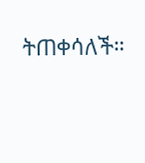ትጠቀሳለች።